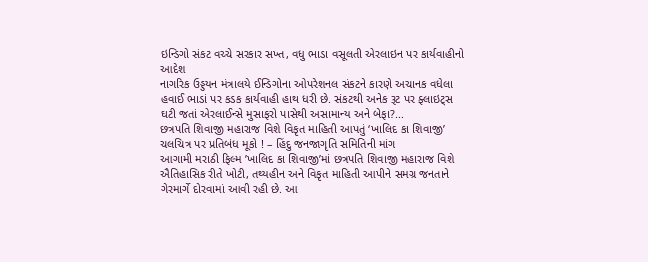ઇન્ડિગો સંકટ વચ્ચે સરકાર સખ્ત, વધુ ભાડા વસૂલતી એરલાઇન પર કાર્યવાહીનો આદેશ
નાગરિક ઉડ્ડયન મંત્રાલયે ઈન્ડિગોના ઓપરેશનલ સંકટને કારણે અચાનક વધેલા હવાઈ ભાડાં પર કડક કાર્યવાહી હાથ ધરી છે. સંકટથી અનેક રૂટ પર ફ્લાઇટ્સ ઘટી જતાં એરલાઈન્સે મુસાફરો પાસેથી અસામાન્ય અને બેફા?...
છત્રપતિ શિવાજી મહારાજ વિશે વિકૃત માહિતી આપતું ‘ખાલિદ કા શિવાજી’ ચલચિત્ર પર પ્રતિબંધ મૂકો ! – હિંદુ જનજાગૃતિ સમિતિની માંગ
આગામી મરાઠી ફિલ્મ ’ખાલિદ કા શિવાજી’માં છત્રપતિ શિવાજી મહારાજ વિશે ઐતિહાસિક રીતે ખોટી, તથ્યહીન અને વિકૃત માહિતી આપીને સમગ્ર જનતાને ગેરમાર્ગે દોરવામાં આવી રહી છે. આ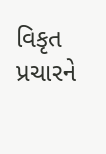વિકૃત પ્રચારને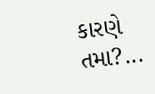કારણે તમા?...